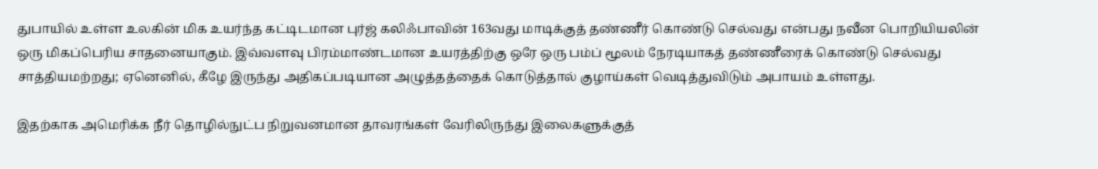துபாயில் உள்ள உலகின் மிக உயர்ந்த கட்டிடமான புர்ஜ் கலிஃபாவின் 163வது மாடிக்குத் தண்ணீர் கொண்டு செல்வது என்பது நவீன பொறியியலின் ஒரு மிகப்பெரிய சாதனையாகும். இவ்வளவு பிரம்மாண்டமான உயரத்திற்கு ஒரே ஒரு பம்ப் மூலம் நேரடியாகத் தண்ணீரைக் கொண்டு செல்வது சாத்தியமற்றது; ஏனெனில், கீழே இருந்து அதிகப்படியான அழுத்தத்தைக் கொடுத்தால் குழாய்கள் வெடித்துவிடும் அபாயம் உள்ளது.

இதற்காக அமெரிக்க நீர் தொழில்நுட்ப நிறுவனமான தாவரங்கள் வேரிலிருந்து இலைகளுக்குத்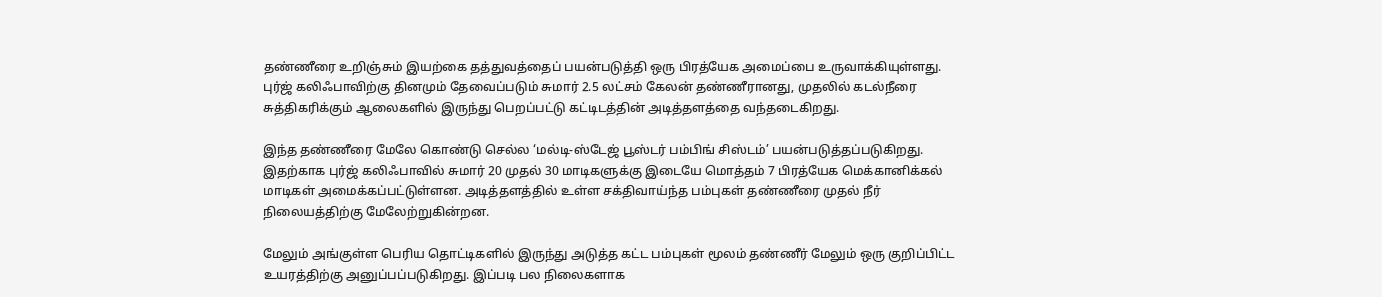தண்ணீரை உறிஞ்சும் இயற்கை தத்துவத்தைப் பயன்படுத்தி ஒரு பிரத்யேக அமைப்பை உருவாக்கியுள்ளது. புர்ஜ் கலிஃபாவிற்கு தினமும் தேவைப்படும் சுமார் 2.5 லட்சம் கேலன் தண்ணீரானது, முதலில் கடல்நீரை சுத்திகரிக்கும் ஆலைகளில் இருந்து பெறப்பட்டு கட்டிடத்தின் அடித்தளத்தை வந்தடைகிறது.

இந்த தண்ணீரை மேலே கொண்டு செல்ல ‘மல்டி-ஸ்டேஜ் பூஸ்டர் பம்பிங் சிஸ்டம்’ பயன்படுத்தப்படுகிறது. இதற்காக புர்ஜ் கலிஃபாவில் சுமார் 20 முதல் 30 மாடிகளுக்கு இடையே மொத்தம் 7 பிரத்யேக மெக்கானிக்கல் மாடிகள் அமைக்கப்பட்டுள்ளன. அடித்தளத்தில் உள்ள சக்திவாய்ந்த பம்புகள் தண்ணீரை முதல் நீர் நிலையத்திற்கு மேலேற்றுகின்றன.

மேலும் அங்குள்ள பெரிய தொட்டிகளில் இருந்து அடுத்த கட்ட பம்புகள் மூலம் தண்ணீர் மேலும் ஒரு குறிப்பிட்ட உயரத்திற்கு அனுப்பப்படுகிறது. இப்படி பல நிலைகளாக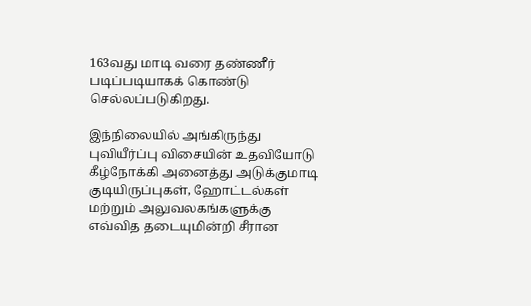163வது மாடி வரை தண்ணீர் படிப்படியாகக் கொண்டு செல்லப்படுகிறது.

இந்நிலையில் அங்கிருந்து புவியீர்ப்பு விசையின் உதவியோடு கீழ்நோக்கி அனைத்து அடுக்குமாடி குடியிருப்புகள், ஹோட்டல்கள் மற்றும் அலுவலகங்களுக்கு எவ்வித தடையுமின்றி சீரான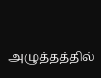அழுத்தத்தில்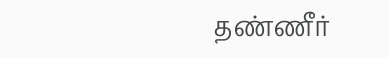தண்ணீர்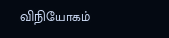விநியோகம்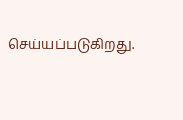செய்யப்படுகிறது.